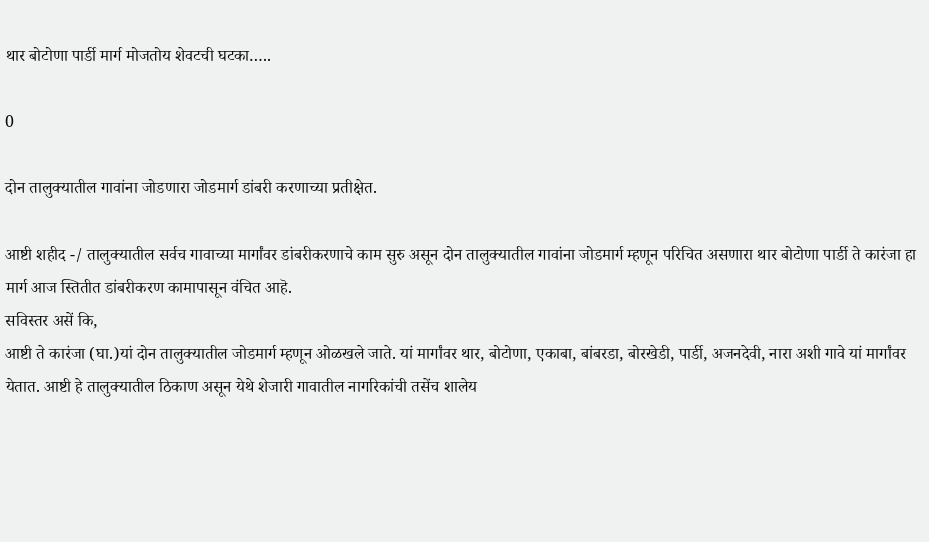थार बोटोणा पार्डी मार्ग मोजतोय शेवटची घटका…..

0

दोन तालुक्यातील गावांना जोडणारा जोडमार्ग डांबरी करणाच्या प्रतीक्षेत.

आष्टी शहीद -/ तालुक्यातील सर्वच गावाच्या मार्गांवर डांबरीकरणाचे काम सुरु असून दोन तालुक्यातील गावांना जोडमार्ग म्हणून परिचित असणारा थार बोटोणा पार्डी ते कारंजा हा मार्ग आज स्तितीत डांबरीकरण कामापासून वंचित आहॆ.
सविस्तर असें कि,
आष्टी ते कारंजा (घा.)यां दोन तालुक्यातील जोडमार्ग म्हणून ओळखले जाते. यां मार्गांवर थार, बोटोणा, एकाबा, बांबरडा, बोरखेडी, पार्डी, अजनदेवी, नारा अशी गावे यां मार्गांवर येतात. आष्टी हे तालुक्यातील ठिकाण असून येथे शेजारी गावातील नागरिकांची तसेंच शालेय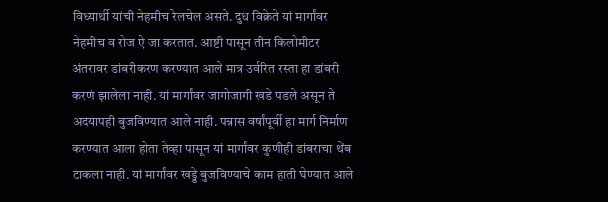विध्यार्थी यांची नेहमीच रेलचेल असते. दुध विक्रेते यां मार्गांवर नेहमीच व रोज ऐ जा करतात. आष्टी पासून तीन किलोमीटर अंतरावर डांबरीकरण करण्यात आले मात्र उर्वरित रस्ता हा डांबरी करणं झालेला नाही. यां मार्गांवर जागोजागी खडे पडले असून ते अदयापही बुजविण्यात आले नाही. पन्नास वर्षांपूर्वी हा मार्ग निर्माण करण्यात आला होता तेव्हा पासून यां मार्गांवर कुणीही डांबराचा थेंब टाकला नाही. यां मार्गांवर खड्डे बुजविण्याचे काम हाती घेण्यात आले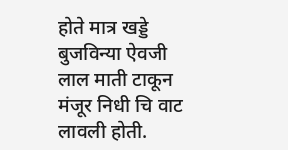होते मात्र खड्डे बुजविन्या ऐवजी लाल माती टाकून मंजूर निधी चि वाट लावली होती.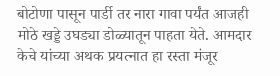बोटोणा पासून पार्डी तर नारा गावा पर्यंत आजही मोठे खड्डे उघड्या डोळ्यातून पाहता येते. आमदार केचे यांच्या अथक प्रयत्नात हा रस्ता मंजूर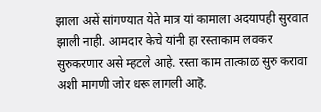झाला असें सांगण्यात येते मात्र यां कामाला अदयापही सुरवात झाली नाही. आमदार केचे यांनी हा रस्ताकाम लवकर सुरुकरणार असे म्हटले आहे. रस्ता काम तात्काळ सुरु करावा अशी मागणी जोर धरू लागली आहॆ.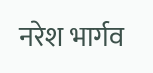नरेश भार्गव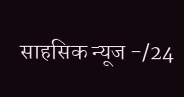साहसिक न्यूज -/24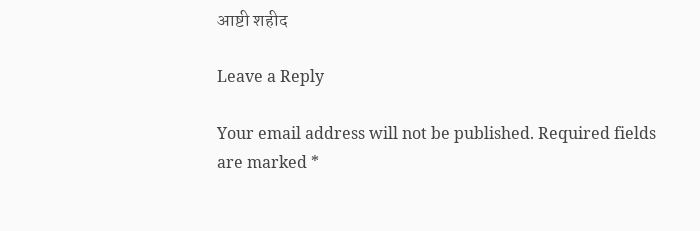आष्टी शहीद

Leave a Reply

Your email address will not be published. Required fields are marked *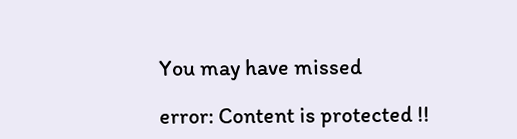You may have missed

error: Content is protected !!